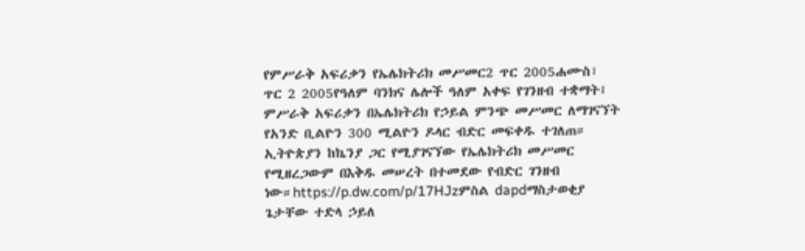የምሥራቅ አፍሪቃን የኤሌክትሪክ መሥመር2 ጥር 2005ሐሙስ፣ ጥር 2 2005የዓለም ባንክና ሌሎች ዓለም አቀፍ የገንዘብ ተቋማት፤ ምሥራቅ አፍሪቃን በኤሌክትሪክ የኃይል ምንጭ መሥመር ለማገናኘት የአንድ ቢልዮን 300 ሚልዮን ዶላር ብድር መፍቀዱ ተገለጠ። ኢትዮጵያን ከኬንያ ጋር የሚያገናኘው የኤሌክትሪክ መሥመር የሚዘረጋውም በእቅዱ መሠረት በተመደው የብድር ገንዘብ ነው።https://p.dw.com/p/17HJzምስል dapdማስታወቂያ ጌታቸው ተድላ ኃይለ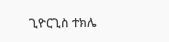ጊዮርጊስ ተክሌ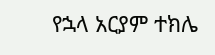የኋላ አርያም ተክሌ